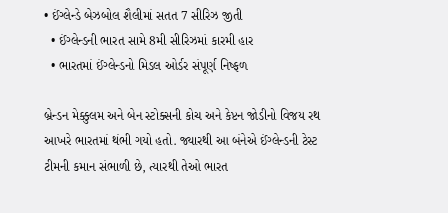• ઈંગ્લેન્ડે બેઝબોલ શૈલીમાં સતત 7 સીરિઝ જીતી
  • ઈંગ્લેન્ડની ભારત સામે 8મી સીરિઝમાં કારમી હાર
  • ભારતમાં ઈંગ્લેન્ડનો મિડલ ઓર્ડર સંપૂર્ણ નિષ્ફળ

બ્રેન્ડન મેક્કુલમ અને બેન સ્ટોક્સની કોચ અને કેપ્ટન જોડીનો વિજય રથ આખરે ભારતમાં થંભી ગયો હતો. જ્યારથી આ બંનેએ ઈંગ્લેન્ડની ટેસ્ટ ટીમની કમાન સંભાળી છે, ત્યારથી તેઓ ભારત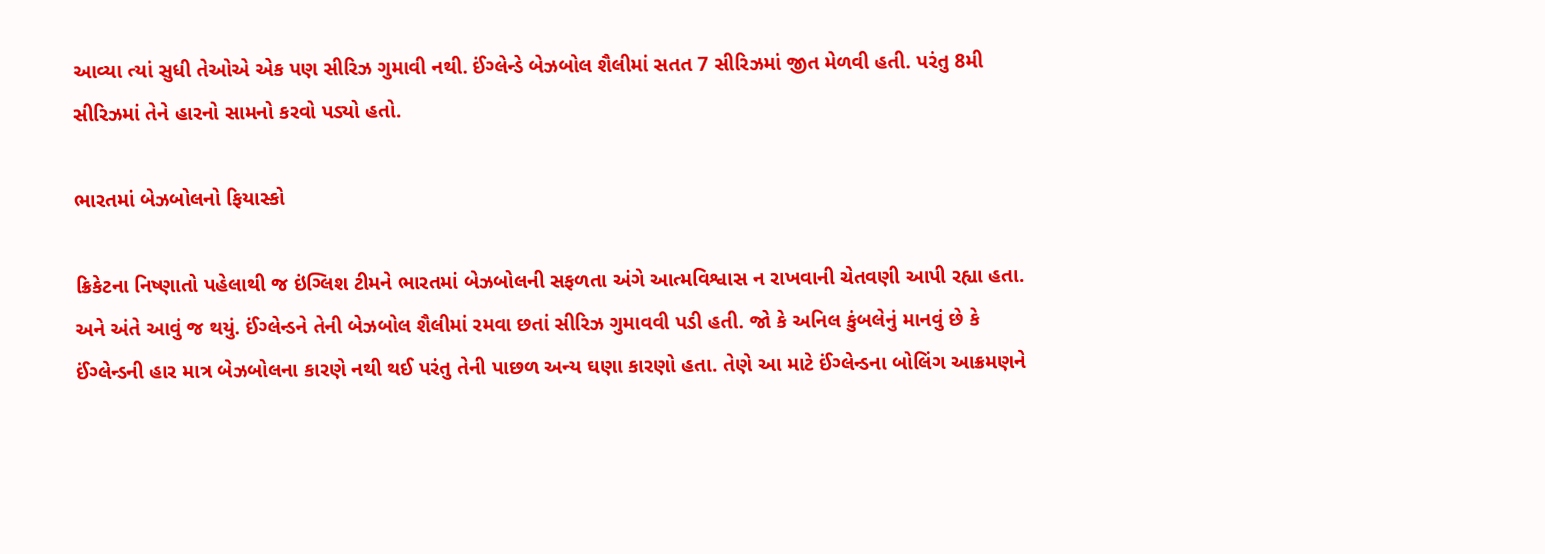આવ્યા ત્યાં સુધી તેઓએ એક પણ સીરિઝ ગુમાવી નથી. ઈંગ્લેન્ડે બેઝબોલ શૈલીમાં સતત 7 સીરિઝમાં જીત મેળવી હતી. પરંતુ 8મી સીરિઝમાં તેને હારનો સામનો કરવો પડ્યો હતો.

ભારતમાં બેઝબોલનો ફિયાસ્કો

ક્રિકેટના નિષ્ણાતો પહેલાથી જ ઇંગ્લિશ ટીમને ભારતમાં બેઝબોલની સફળતા અંગે આત્મવિશ્વાસ ન રાખવાની ચેતવણી આપી રહ્યા હતા. અને અંતે આવું જ થયું. ઈંગ્લેન્ડને તેની બેઝબોલ શૈલીમાં રમવા છતાં સીરિઝ ગુમાવવી પડી હતી. જો કે અનિલ કુંબલેનું માનવું છે કે ઈંગ્લેન્ડની હાર માત્ર બેઝબોલના કારણે નથી થઈ પરંતુ તેની પાછળ અન્ય ઘણા કારણો હતા. તેણે આ માટે ઈંગ્લેન્ડના બોલિંગ આક્રમણને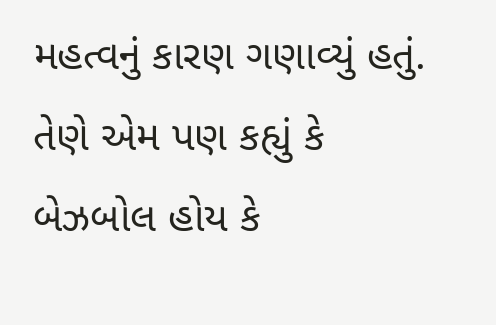મહત્વનું કારણ ગણાવ્યું હતું. તેણે એમ પણ કહ્યું કે બેઝબોલ હોય કે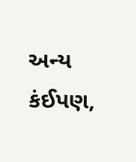અન્ય કંઈપણ,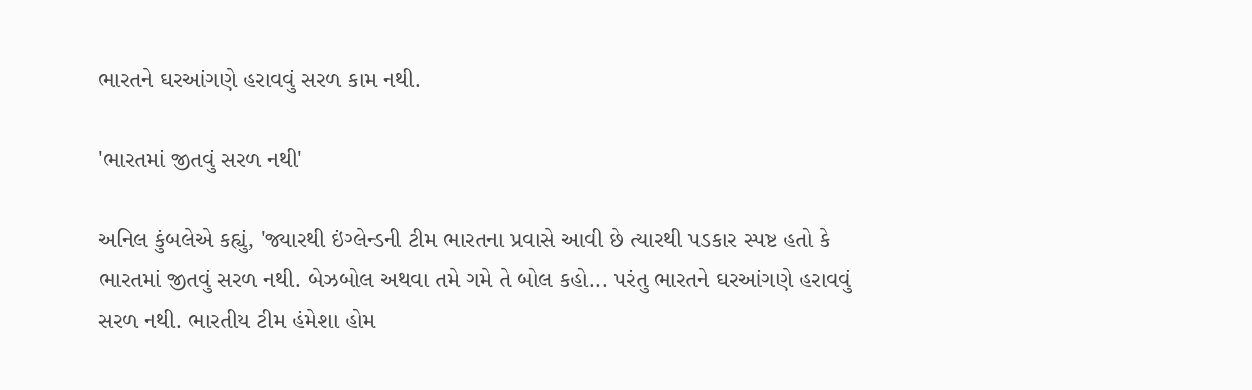ભારતને ઘરઆંગણે હરાવવું સરળ કામ નથી.

'ભારતમાં જીતવું સરળ નથી'

અનિલ કુંબલેએ કહ્યું, 'જ્યારથી ઇંગ્લેન્ડની ટીમ ભારતના પ્રવાસે આવી છે ત્યારથી પડકાર સ્પષ્ટ હતો કે ભારતમાં જીતવું સરળ નથી. બેઝબોલ અથવા તમે ગમે તે બોલ કહો... પરંતુ ભારતને ઘરઆંગણે હરાવવું સરળ નથી. ભારતીય ટીમ હંમેશા હોમ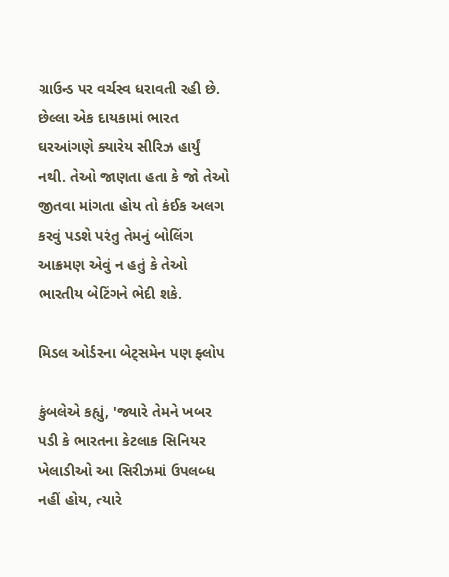ગ્રાઉન્ડ પર વર્ચસ્વ ધરાવતી રહી છે. છેલ્લા એક દાયકામાં ભારત ઘરઆંગણે ક્યારેય સીરિઝ હાર્યું નથી. તેઓ જાણતા હતા કે જો તેઓ જીતવા માંગતા હોય તો કંઈક અલગ કરવું પડશે પરંતુ તેમનું બોલિંગ આક્રમણ એવું ન હતું કે તેઓ ભારતીય બેટિંગને ભેદી શકે.

મિડલ ઓર્ડરના બેટ્સમેન પણ ફ્લોપ

કુંબલેએ કહ્યું, 'જ્યારે તેમને ખબર પડી કે ભારતના કેટલાક સિનિયર ખેલાડીઓ આ સિરીઝમાં ઉપલબ્ધ નહીં હોય, ત્યારે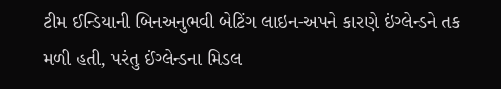ટીમ ઈન્ડિયાની બિનઅનુભવી બેટિંગ લાઇન-અપને કારણે ઇંગ્લેન્ડને તક મળી હતી, પરંતુ ઈંગ્લેન્ડના મિડલ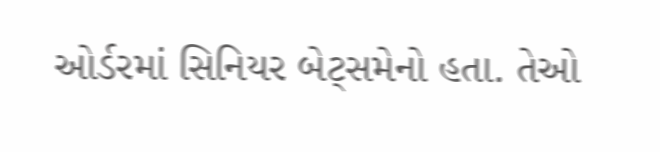ઓર્ડરમાં સિનિયર બેટ્સમેનો હતા. તેઓ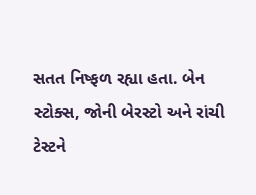સતત નિષ્ફળ રહ્યા હતા. બેન સ્ટોક્સ, જોની બેરસ્ટો અને રાંચી ટેસ્ટને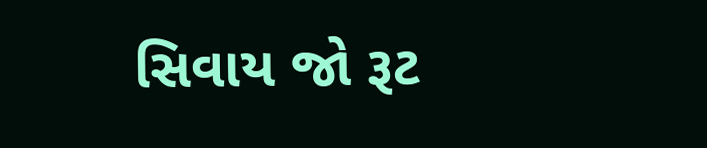સિવાય જો રૂટ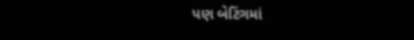પણ બેટિંગમાં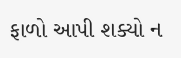ફાળો આપી શક્યો ન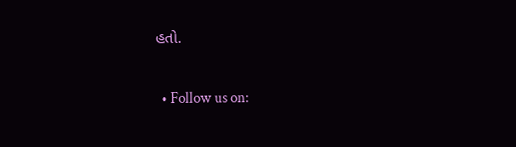હતો.

  • Follow us on: